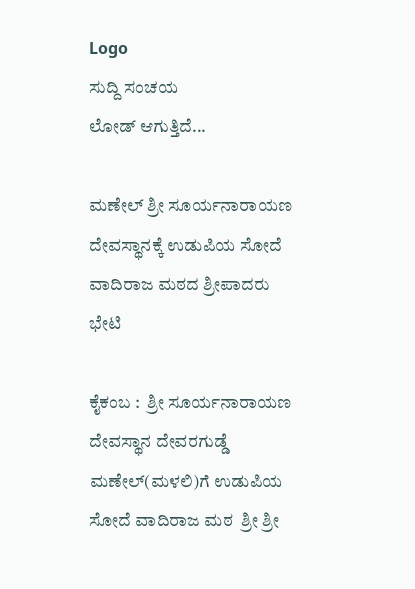Logo
ಸುದ್ದಿ ಸಂಚಯ
ಲೋಡ್ ಆಗುತ್ತಿದೆ...

ಮಣೇಲ್‌ ಶ್ರೀ ಸೂರ್ಯನಾರಾಯಣ ದೇವಸ್ಥಾನಕ್ಕೆ ಉಡುಪಿಯ ಸೋದೆ ವಾದಿರಾಜ ಮಠದ ಶ್ರೀಪಾದರು ಭೇಟಿ

ಕೈಕಂಬ :  ಶ್ರೀ ಸೂರ್ಯನಾರಾಯಣ ದೇವಸ್ಥಾನ ದೇವರಗುಡ್ಡೆ ಮಣೇಲ್‌(ಮಳಲಿ)ಗೆ ಉಡುಪಿಯ ಸೋದೆ ವಾದಿರಾಜ ಮಠ  ಶ್ರೀ ಶ್ರೀ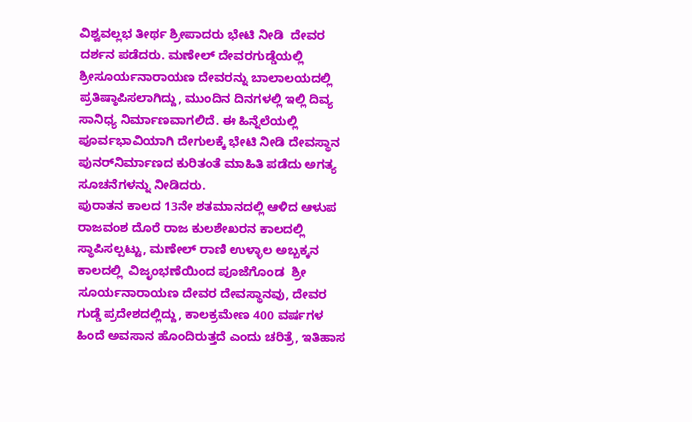ವಿಶ್ವವಲ್ಲಭ ತೀರ್ಥ ಶ್ರೀಪಾದರು ಭೇಟಿ ನೀಡಿ  ದೇವರ ದರ್ಶನ ಪಡೆದರು. ಮಣೇಲ್‌ ದೇವರಗುಡ್ಡೆಯಲ್ಲಿ ಶ್ರೀಸೂರ್ಯನಾರಾಯಣ ದೇವರನ್ನು ಬಾಲಾಲಯದಲ್ಲಿ ಪ್ರತಿಷ್ಠಾಪಿಸಲಾಗಿದ್ದು, ಮುಂದಿನ ದಿನಗಳಲ್ಲಿ ಇಲ್ಲಿ ದಿವ್ಯ ಸಾನಿಧ್ಯ ನಿರ್ಮಾಣವಾಗಲಿದೆ. ಈ ಹಿನ್ನೆಲೆಯಲ್ಲಿ ಪೂರ್ವಭಾವಿಯಾಗಿ ದೇಗುಲಕ್ಕೆ ಭೇಟಿ ನೀಡಿ ದೇವಸ್ಥಾನ ಪುನರ್‌ನಿರ್ಮಾಣದ ಕುರಿತಂತೆ ಮಾಹಿತಿ ಪಡೆದು ಅಗತ್ಯ ಸೂಚನೆಗಳನ್ನು ನೀಡಿದರು.
ಪುರಾತನ ಕಾಲದ 13ನೇ ಶತಮಾನದಲ್ಲಿ ಆಳಿದ ಆಳುಪ ರಾಜವಂಶ ದೊರೆ ರಾಜ ಕುಲಶೇಖರನ ಕಾಲದಲ್ಲಿ ಸ್ಥಾಪಿಸಲ್ಪಟ್ಟು, ಮಣೇಲ್ ರಾಣಿ ಉಳ್ಳಾಲ ಅಬ್ಬಕ್ಕನ ಕಾಲದಲ್ಲಿ  ವಿಜೃಂಭಣೆಯಿಂದ ಪೂಜೆಗೊಂಡ  ಶ್ರೀ ಸೂರ್ಯನಾರಾಯಣ ದೇವರ ದೇವಸ್ಥಾನವು, ದೇವರ ಗುಡ್ಡೆ ಪ್ರದೇಶದಲ್ಲಿದ್ದು, ಕಾಲಕ್ರಮೇಣ 400 ವರ್ಷಗಳ ಹಿಂದೆ ಅವಸಾನ ಹೊಂದಿರುತ್ತದೆ ಎಂದು ಚರಿತ್ರೆ, ಇತಿಹಾಸ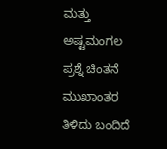ಮತ್ತು ಅಷ್ಟಮಂಗಲ ಪ್ರಶ್ನೆ ಚಿಂತನೆ ಮುಖಾಂತರ ತಿಳಿದು ಬಂದಿದೆ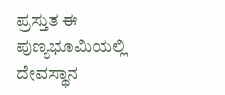ಪ್ರಸ್ತುತ ಈ ಪುಣ್ಯಭೂಮಿಯಲ್ಲಿ ದೇವಸ್ಥಾನ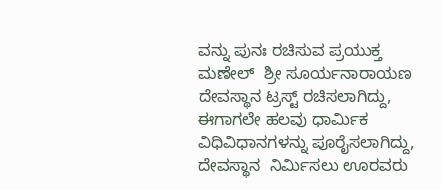ವನ್ನು ಪುನಃ ರಚಿಸುವ ಪ್ರಯುಕ್ತ ಮಣೇಲ್  ಶ್ರೀ ಸೂರ್ಯನಾರಾಯಣ ದೇವಸ್ಥಾನ ಟ್ರಸ್ಟ್ ರಚಿಸಲಾಗಿದ್ದು, ಈಗಾಗಲೇ ಹಲವು ಧಾರ್ಮಿಕ ವಿಧಿವಿಧಾನಗಳನ್ನು ಪೂರೈಸಲಾಗಿದ್ದು, ದೇವಸ್ಥಾನ  ನಿರ್ಮಿಸಲು ಊರವರು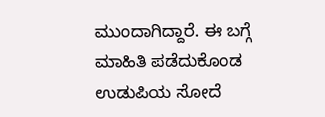ಮುಂದಾಗಿದ್ದಾರೆ. ಈ ಬಗ್ಗೆ ಮಾಹಿತಿ ಪಡೆದುಕೊಂಡ  ಉಡುಪಿಯ ಸೋದೆ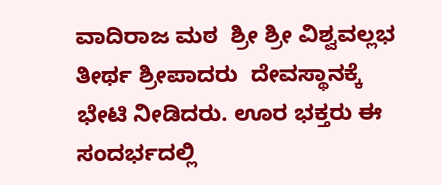ವಾದಿರಾಜ ಮಠ  ಶ್ರೀ ಶ್ರೀ ವಿಶ್ವವಲ್ಲಭ ತೀರ್ಥ ಶ್ರೀಪಾದರು  ದೇವಸ್ಥಾನಕ್ಕೆ ಭೇಟಿ ನೀಡಿದರು. ಊರ ಭಕ್ತರು ಈ ಸಂದರ್ಭದಲ್ಲಿ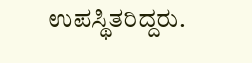ಉಪಸ್ಥಿತರಿದ್ದರು.